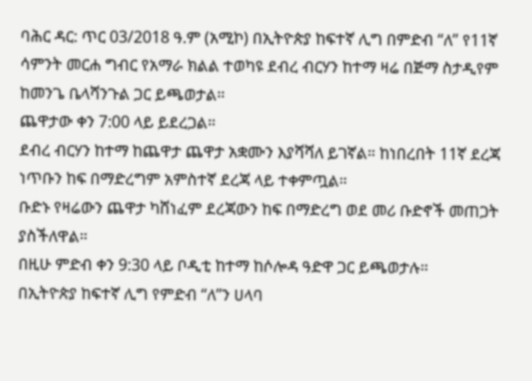ባሕር ዳር: ጥር 03/2018 ዓ.ም (አሚኮ) በኢትዮጵያ ከፍተኛ ሊግ በምድብ “ለ” የ11ኛ ሳምንት መርሐ ግብር የአማራ ክልል ተወካዩ ደብረ ብርሃን ከተማ ዛሬ በጅማ ስታዲየም ከመንጌ ቤላሻንጉል ጋር ይጫወታል።
ጨዋታው ቀን 7:00 ላይ ይደረጋል።
ደብረ ብርሃን ከተማ ከጨዋታ ጨዋታ አቋሙን እያሻሻለ ይገኛል። ከነበረበት 11ኛ ደረጃ ነጥቡን ከፍ በማድረግም አምስተኛ ደረጃ ላይ ተቀምጧል።
ቡድኑ የዛሬውን ጨዋታ ካሸነፈም ደረጃውን ከፍ በማድረግ ወደ መሪ ቡድኖች መጠጋት ያስችለዋል።
በዚሁ ምድብ ቀን 9:30 ላይ ቦዲቲ ከተማ ከሶሎዳ ዓድዋ ጋር ይጫወታሉ።
በኢትዮጵያ ከፍተኛ ሊግ የምድብ “ለ”ን ሀላባ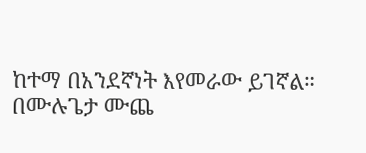ከተማ በአንደኛነት እየመራው ይገኛል።
በሙሉጌታ ሙጨ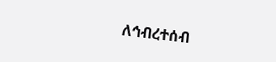ለኅብረተሰብ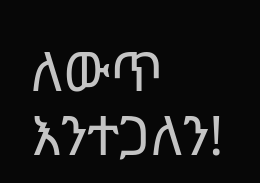ለውጥ እንተጋለን!